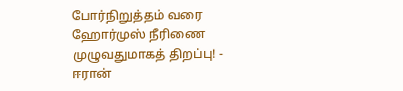போர்நிறுத்தம் வரை ஹோர்முஸ் நீரிணை முழுவதுமாகத் திறப்பு! - ஈரான்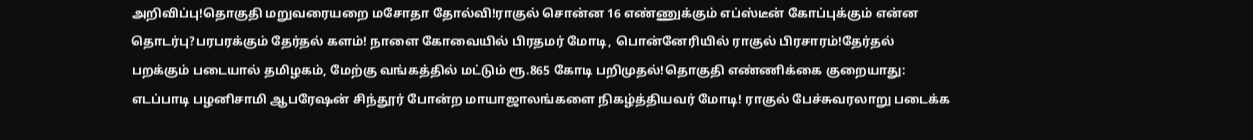அறிவிப்பு!தொகுதி மறுவரையறை மசோதா தோல்வி!ராகுல் சொன்ன 16 எண்ணுக்கும் எப்ஸ்டீன் கோப்புக்கும் என்ன தொடர்பு?பரபரக்கும் தேர்தல் களம்! நாளை கோவையில் பிரதமர் மோடி, பொன்னேரியில் ராகுல் பிரசாரம்!தேர்தல் பறக்கும் படையால் தமிழகம், மேற்கு வங்கத்தில் மட்டும் ரூ.865 கோடி பறிமுதல்!தொகுதி எண்ணிக்கை குறையாது: எடப்பாடி பழனிசாமி ஆபரேஷன் சிந்தூர் போன்ற மாயாஜாலங்களை நிகழ்த்தியவர் மோடி! ராகுல் பேச்சுவரலாறு படைக்க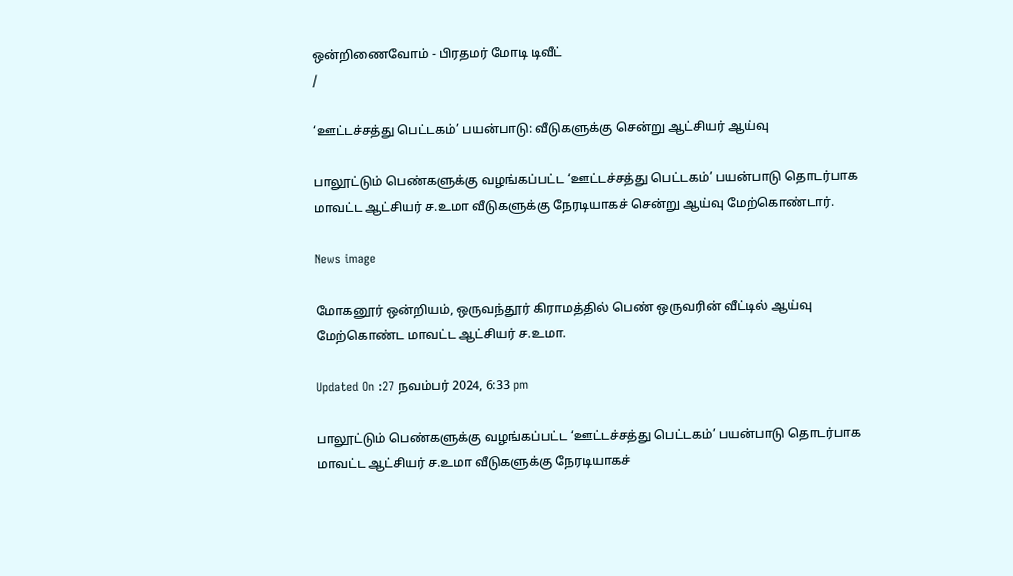ஒன்றிணைவோம் - பிரதமர் மோடி டிவீட்
/

‘ஊட்டச்சத்து பெட்டகம்’ பயன்பாடு: வீடுகளுக்கு சென்று ஆட்சியர் ஆய்வு

பாலூட்டும் பெண்களுக்கு வழங்கப்பட்ட ‘ஊட்டச்சத்து பெட்டகம்’ பயன்பாடு தொடர்பாக மாவட்ட ஆட்சியர் ச.உமா வீடுகளுக்கு நேரடியாகச் சென்று ஆய்வு மேற்கொண்டார்.

News image

மோகனூர் ஒன்றியம், ஒருவந்தூர் கிராமத்தில் பெண் ஒருவரின் வீட்டில் ஆய்வு மேற்கொண்ட மாவட்ட ஆட்சியர் ச.உமா.

Updated On :27 நவம்பர் 2024, 6:33 pm

பாலூட்டும் பெண்களுக்கு வழங்கப்பட்ட ‘ஊட்டச்சத்து பெட்டகம்’ பயன்பாடு தொடர்பாக மாவட்ட ஆட்சியர் ச.உமா வீடுகளுக்கு நேரடியாகச்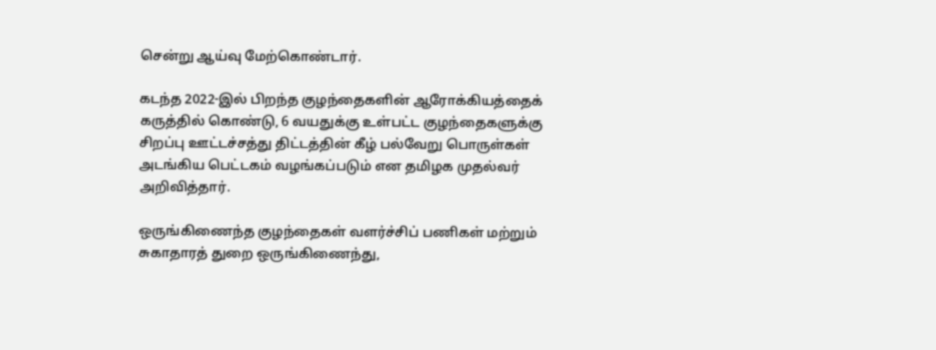சென்று ஆய்வு மேற்கொண்டார்.

கடந்த 2022-இல் பிறந்த குழந்தைகளின் ஆரோக்கியத்தைக் கருத்தில் கொண்டு, 6 வயதுக்கு உள்பட்ட குழந்தைகளுக்கு சிறப்பு ஊட்டச்சத்து திட்டத்தின் கீழ் பல்வேறு பொருள்கள் அடங்கிய பெட்டகம் வழங்கப்படும் என தமிழக முதல்வர் அறிவித்தார்.

ஒருங்கிணைந்த குழந்தைகள் வளர்ச்சிப் பணிகள் மற்றும் சுகாதாரத் துறை ஒருங்கிணைந்து,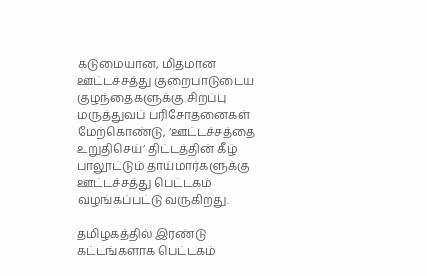கடுமையான, மிதமான ஊட்டச்சத்து குறைபாடுடைய குழந்தைகளுக்கு சிறப்பு மருத்துவப் பரிசோதனைகள் மேற்கொண்டு, ‘ஊட்டச்சத்தை உறுதிசெய்’ திட்டத்தின் கீழ் பாலூட்டும் தாய்மார்களுக்கு ஊட்டச்சத்து பெட்டகம் வழங்கப்பட்டு வருகிறது.

தமிழகத்தில் இரண்டு கட்டங்களாக பெட்டகம்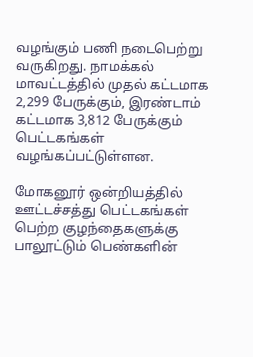வழங்கும் பணி நடைபெற்று வருகிறது. நாமக்கல் மாவட்டத்தில் முதல் கட்டமாக 2,299 பேருக்கும், இரண்டாம் கட்டமாக 3,812 பேருக்கும் பெட்டகங்கள் வழங்கப்பட்டுள்ளன.

மோகனூர் ஒன்றியத்தில் ஊட்டச்சத்து பெட்டகங்கள் பெற்ற குழந்தைகளுக்கு பாலூட்டும் பெண்களின்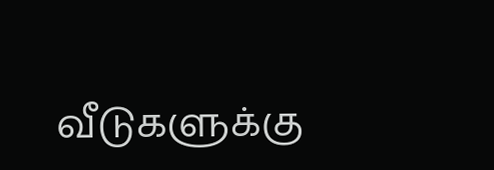வீடுகளுக்கு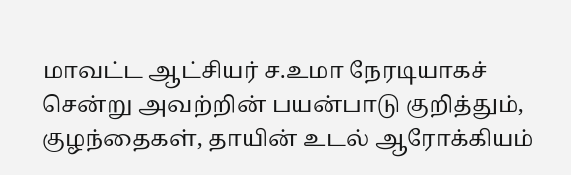மாவட்ட ஆட்சியர் ச.உமா நேரடியாகச் சென்று அவற்றின் பயன்பாடு குறித்தும், குழந்தைகள், தாயின் உடல் ஆரோக்கியம்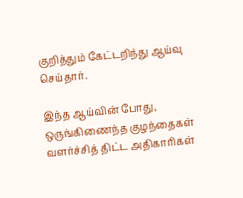குறித்தும் கேட்டறிந்து ஆய்வு செய்தார்.

இந்த ஆய்வின் போது, ஒருங்கிணைந்த குழந்தைகள் வளர்ச்சித் திட்ட அதிகாரிகள்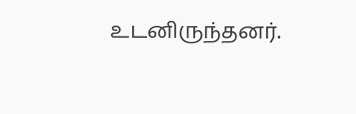உடனிருந்தனர்.